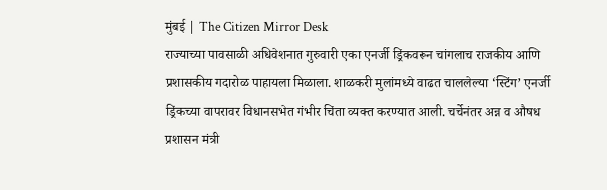मुंबई | The Citizen Mirror Desk
राज्याच्या पावसाळी अधिवेशनात गुरुवारी एका एनर्जी ड्रिंकवरून चांगलाच राजकीय आणि प्रशासकीय गदारोळ पाहायला मिळाला. शाळकरी मुलांमध्ये वाढत चाललेल्या ‘स्टिंग’ एनर्जी ड्रिंकच्या वापरावर विधानसभेत गंभीर चिंता व्यक्त करण्यात आली. चर्चेनंतर अन्न व औषध प्रशासन मंत्री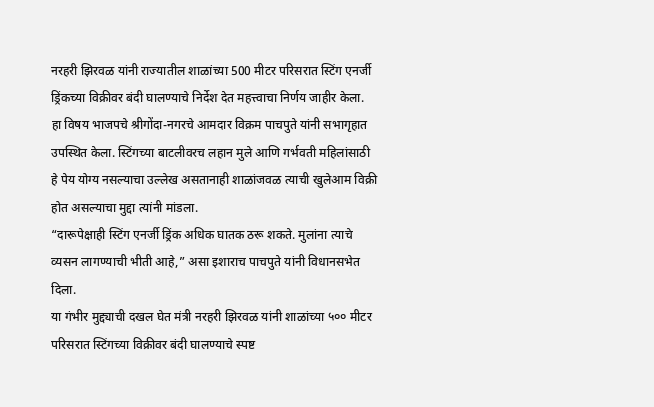नरहरी झिरवळ यांनी राज्यातील शाळांच्या 500 मीटर परिसरात स्टिंग एनर्जी ड्रिंकच्या विक्रीवर बंदी घालण्याचे निर्देश देत महत्त्वाचा निर्णय जाहीर केला.
हा विषय भाजपचे श्रीगोंदा-नगरचे आमदार विक्रम पाचपुते यांनी सभागृहात उपस्थित केला. स्टिंगच्या बाटलीवरच लहान मुले आणि गर्भवती महिलांसाठी हे पेय योग्य नसल्याचा उल्लेख असतानाही शाळांजवळ त्याची खुलेआम विक्री होत असल्याचा मुद्दा त्यांनी मांडला.
“दारूपेक्षाही स्टिंग एनर्जी ड्रिंक अधिक घातक ठरू शकते. मुलांना त्याचे व्यसन लागण्याची भीती आहे,” असा इशाराच पाचपुते यांनी विधानसभेत दिला.
या गंभीर मुद्द्याची दखल घेत मंत्री नरहरी झिरवळ यांनी शाळांच्या ५०० मीटर परिसरात स्टिंगच्या विक्रीवर बंदी घालण्याचे स्पष्ट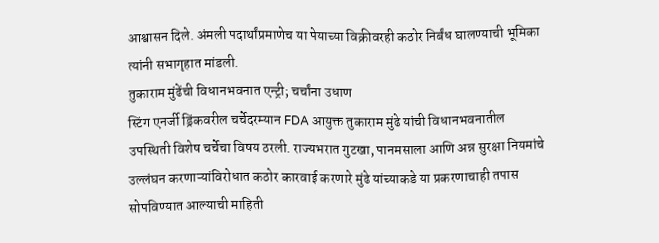आश्वासन दिले. अंमली पदार्थांप्रमाणेच या पेयाच्या विक्रीवरही कठोर निर्बंध घालण्याची भूमिका त्यांनी सभागृहात मांडली.
तुकाराम मुंढेंची विधानभवनात एन्ट्री; चर्चांना उधाण
स्टिंग एनर्जी ड्रिंकवरील चर्चेदरम्यान FDA आयुक्त तुकाराम मुंढे यांची विधानभवनातील उपस्थिती विशेष चर्चेचा विषय ठरली. राज्यभरात गुटखा, पानमसाला आणि अन्न सुरक्षा नियमांचे उल्लंघन करणाऱ्यांविरोधात कठोर कारवाई करणारे मुंढे यांच्याकडे या प्रकरणाचाही तपास सोपविण्यात आल्याची माहिती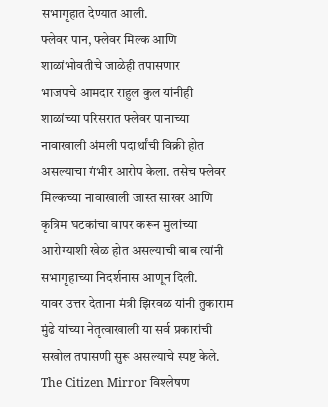सभागृहात देण्यात आली.
फ्लेवर पान, फ्लेवर मिल्क आणि शाळांभोवतीचे जाळेही तपासणार
भाजपचे आमदार राहुल कुल यांनीही शाळांच्या परिसरात फ्लेवर पानाच्या नावाखाली अंमली पदार्थांची विक्री होत असल्याचा गंभीर आरोप केला. तसेच फ्लेवर मिल्कच्या नावाखाली जास्त साखर आणि कृत्रिम घटकांचा वापर करून मुलांच्या आरोग्याशी खेळ होत असल्याची बाब त्यांनी सभागृहाच्या निदर्शनास आणून दिली.
यावर उत्तर देताना मंत्री झिरवळ यांनी तुकाराम मुंढे यांच्या नेतृत्वाखाली या सर्व प्रकारांची सखोल तपासणी सुरू असल्याचे स्पष्ट केले.
The Citizen Mirror विश्लेषण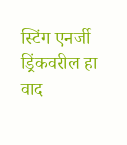स्टिंग एनर्जी ड्रिंकवरील हा वाद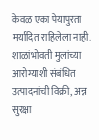केवळ एका पेयापुरता मर्यादित राहिलेला नाही. शाळांभोवती मुलांच्या आरोग्याशी संबंधित उत्पादनांची विक्री, अन्न सुरक्षा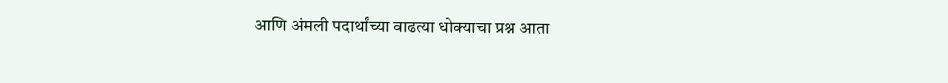आणि अंमली पदार्थांच्या वाढत्या धोक्याचा प्रश्न आता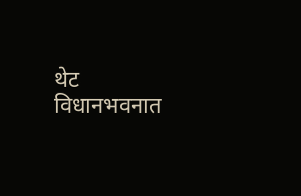थेट विधानभवनात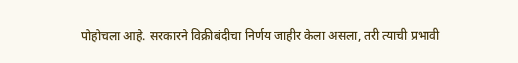पोहोचला आहे. सरकारने विक्रीबंदीचा निर्णय जाहीर केला असला, तरी त्याची प्रभावी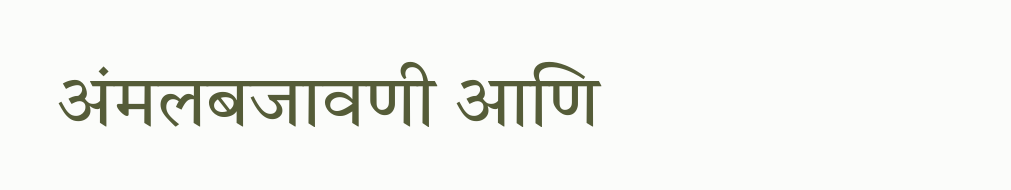अंमलबजावणी आणि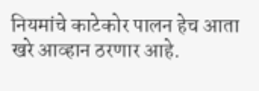नियमांचे काटेकोर पालन हेच आता खरे आव्हान ठरणार आहे.